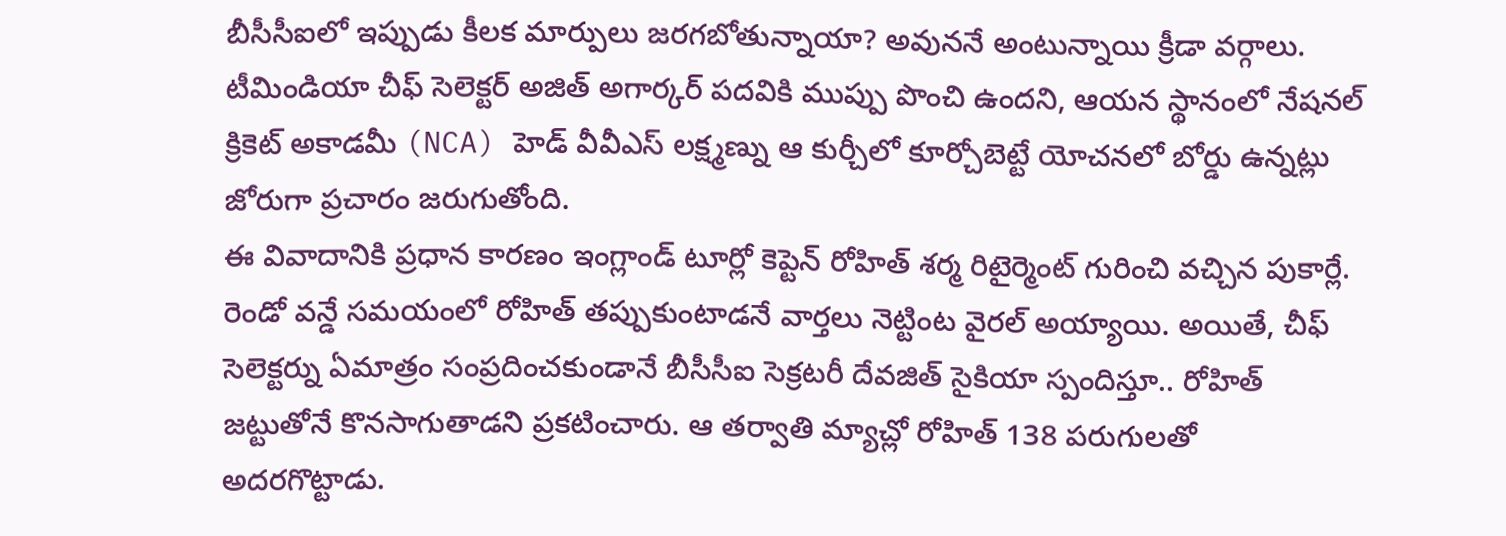బీసీసీఐలో ఇప్పుడు కీలక మార్పులు జరగబోతున్నాయా? అవుననే అంటున్నాయి క్రీడా వర్గాలు. టీమిండియా చీఫ్ సెలెక్టర్ అజిత్ అగార్కర్ పదవికి ముప్పు పొంచి ఉందని, ఆయన స్థానంలో నేషనల్ క్రికెట్ అకాడమీ (NCA) హెడ్ వీవీఎస్ లక్ష్మణ్ను ఆ కుర్చీలో కూర్చోబెట్టే యోచనలో బోర్డు ఉన్నట్లు జోరుగా ప్రచారం జరుగుతోంది.
ఈ వివాదానికి ప్రధాన కారణం ఇంగ్లాండ్ టూర్లో కెప్టెన్ రోహిత్ శర్మ రిటైర్మెంట్ గురించి వచ్చిన పుకార్లే. రెండో వన్డే సమయంలో రోహిత్ తప్పుకుంటాడనే వార్తలు నెట్టింట వైరల్ అయ్యాయి. అయితే, చీఫ్ సెలెక్టర్ను ఏమాత్రం సంప్రదించకుండానే బీసీసీఐ సెక్రటరీ దేవజిత్ సైకియా స్పందిస్తూ.. రోహిత్ జట్టుతోనే కొనసాగుతాడని ప్రకటించారు. ఆ తర్వాతి మ్యాచ్లో రోహిత్ 138 పరుగులతో అదరగొట్టాడు.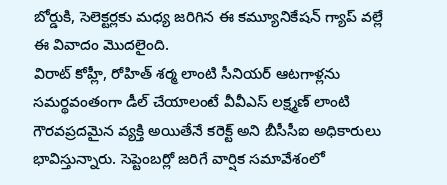బోర్డుకి, సెలెక్టర్లకు మధ్య జరిగిన ఈ కమ్యూనికేషన్ గ్యాప్ వల్లే ఈ వివాదం మొదలైంది.
విరాట్ కోహ్లీ, రోహిత్ శర్మ లాంటి సీనియర్ ఆటగాళ్లను సమర్థవంతంగా డీల్ చేయాలంటే వీవీఎస్ లక్ష్మణ్ లాంటి గౌరవప్రదమైన వ్యక్తి అయితేనే కరెక్ట్ అని బీసీసీఐ అధికారులు భావిస్తున్నారు. సెప్టెంబర్లో జరిగే వార్షిక సమావేశంలో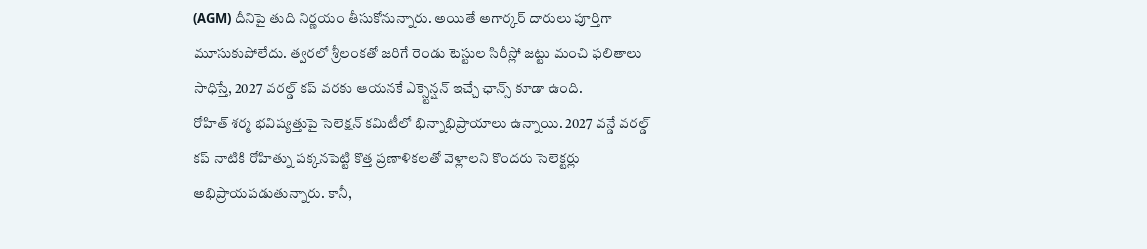(AGM) దీనిపై తుది నిర్ణయం తీసుకోనున్నారు. అయితే అగార్కర్ దారులు పూర్తిగా మూసుకుపోలేదు. త్వరలో శ్రీలంకతో జరిగే రెండు టెస్టుల సిరీస్లో జట్టు మంచి ఫలితాలు సాధిస్తే, 2027 వరల్డ్ కప్ వరకు ఆయనకే ఎక్స్టెన్షన్ ఇచ్చే ఛాన్స్ కూడా ఉంది.
రోహిత్ శర్మ భవిష్యత్తుపై సెలెక్షన్ కమిటీలో భిన్నాభిప్రాయాలు ఉన్నాయి. 2027 వన్డే వరల్డ్ కప్ నాటికి రోహిత్ను పక్కనపెట్టి కొత్త ప్రణాళికలతో వెళ్లాలని కొందరు సెలెక్టర్లు అభిప్రాయపడుతున్నారు. కానీ,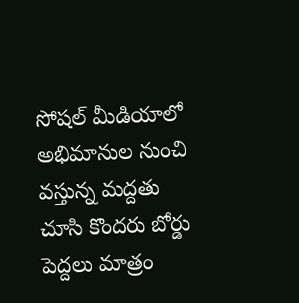సోషల్ మీడియాలో అభిమానుల నుంచి వస్తున్న మద్దతు చూసి కొందరు బోర్డు పెద్దలు మాత్రం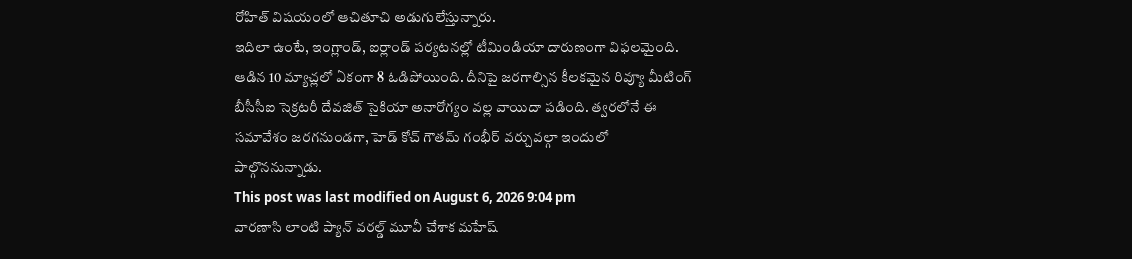రోహిత్ విషయంలో ఆచితూచి అడుగులేస్తున్నారు.
ఇదిలా ఉంటే, ఇంగ్లాండ్, ఐర్లాండ్ పర్యటనల్లో టీమిండియా దారుణంగా విఫలమైంది. ఆడిన 10 మ్యాచ్లలో ఏకంగా 8 ఓడిపోయింది. దీనిపై జరగాల్సిన కీలకమైన రివ్యూ మీటింగ్ బీసీసీఐ సెక్రటరీ దేవజిత్ సైకియా అనారోగ్యం వల్ల వాయిదా పడింది. త్వరలోనే ఈ సమావేశం జరగనుండగా, హెడ్ కోచ్ గౌతమ్ గంభీర్ వర్చువల్గా ఇందులో పాల్గొననున్నాడు.
This post was last modified on August 6, 2026 9:04 pm
వారణాసి లాంటి ప్యాన్ వరల్డ్ మూవీ చేశాక మహేష్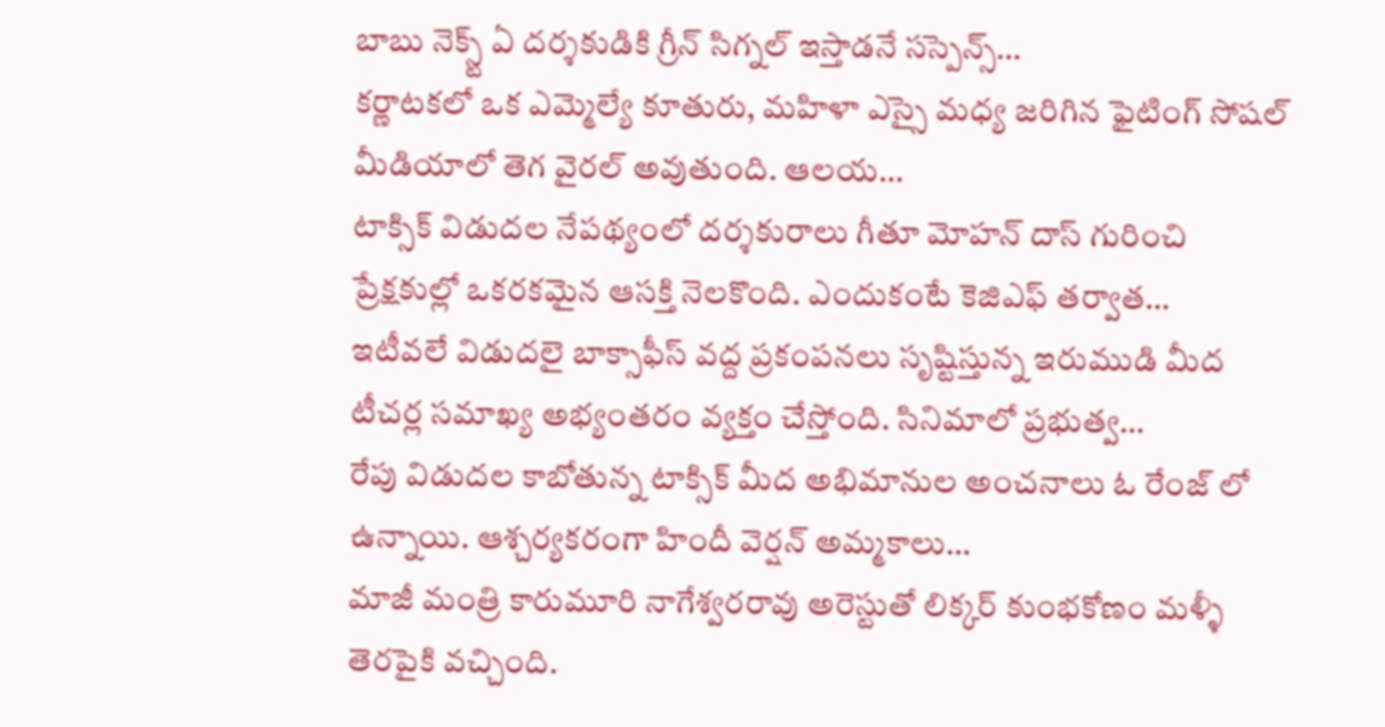బాబు నెక్స్ట్ ఏ దర్శకుడికి గ్రీన్ సిగ్నల్ ఇస్తాడనే సస్పెన్స్…
కర్ణాటకలో ఒక ఎమ్మెల్యే కూతురు, మహిళా ఎస్సై మధ్య జరిగిన ఫైటింగ్ సోషల్ మీడియాలో తెగ వైరల్ అవుతుంది. ఆలయ…
టాక్సిక్ విడుదల నేపథ్యంలో దర్శకురాలు గీతూ మోహన్ దాస్ గురించి ప్రేక్షకుల్లో ఒకరకమైన ఆసక్తి నెలకొంది. ఎందుకంటే కెజిఎఫ్ తర్వాత…
ఇటీవలే విడుదలై బాక్సాఫీస్ వద్ద ప్రకంపనలు సృష్టిస్తున్న ఇరుముడి మీద టీచర్ల సమాఖ్య అభ్యంతరం వ్యక్తం చేస్తోంది. సినిమాలో ప్రభుత్వ…
రేపు విడుదల కాబోతున్న టాక్సిక్ మీద అభిమానుల అంచనాలు ఓ రేంజ్ లో ఉన్నాయి. ఆశ్చర్యకరంగా హిందీ వెర్షన్ అమ్మకాలు…
మాజీ మంత్రి కారుమూరి నాగేశ్వరరావు అరెస్టుతో లిక్కర్ కుంభకోణం మళ్ళీ తెరపైకి వచ్చింది.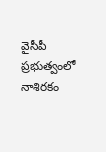వైసీపీ ప్రభుత్వంలో నాశిరకం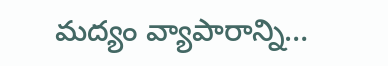మద్యం వ్యాపారాన్ని…